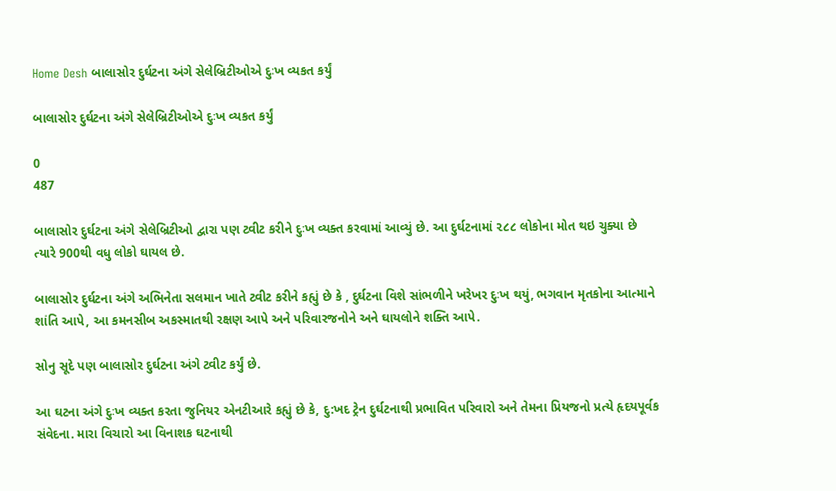Home Desh બાલાસોર દુર્ઘટના અંગે સેલેબ્રિટીઓએ દુઃખ વ્યકત કર્યું

બાલાસોર દુર્ઘટના અંગે સેલેબ્રિટીઓએ દુઃખ વ્યકત કર્યું

0
487

બાલાસોર દુર્ઘટના અંગે સેલેબ્રિટીઓ દ્વારા પણ ટ્વીટ કરીને દુઃખ વ્યક્ત કરવામાં આવ્યું છે. આ દુર્ઘટનામાં ૨૮૮ લોકોના મોત થઇ ચુક્યા છે ત્યારે 900થી વધુ લોકો ઘાયલ છે.

બાલાસોર દુર્ઘટના અંગે અભિનેતા સલમાન ખાતે ટ્વીટ કરીને કહ્યું છે કે , દુર્ઘટના વિશે સાંભળીને ખરેખર દુઃખ થયું, ભગવાન મૃતકોના આત્માને શાંતિ આપે, આ કમનસીબ અકસ્માતથી રક્ષણ આપે અને પરિવારજનોને અને ઘાયલોને શક્તિ આપે.

સોનુ સૂદે પણ બાલાસોર દુર્ઘટના અંગે ટ્વીટ કર્યું છે.

આ ઘટના અંગે દુઃખ વ્યક્ત કરતા જુનિયર એનટીઆરે કહ્યું છે કે, દુ:ખદ ટ્રેન દુર્ઘટનાથી પ્રભાવિત પરિવારો અને તેમના પ્રિયજનો પ્રત્યે હૃદયપૂર્વક સંવેદના. મારા વિચારો આ વિનાશક ઘટનાથી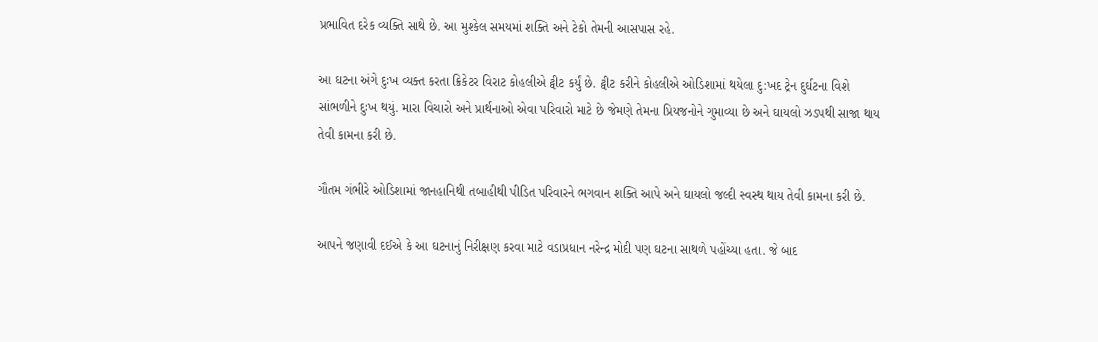પ્રભાવિત દરેક વ્યક્તિ સાથે છે. આ મુશ્કેલ સમયમાં શક્તિ અને ટેકો તેમની આસપાસ રહે.

આ ઘટના અંગે દુઃખ વ્યક્ત કરતા ક્રિકેટર વિરાટ કોહલીએ ટ્વીટ કર્યું છે. ટ્વીટ કરીને કોહલીએ ઓડિશામાં થયેલા દુ:ખદ ટ્રેન દુર્ઘટના વિશે સાંભળીને દુઃખ થયું. મારા વિચારો અને પ્રાર્થનાઓ એવા પરિવારો માટે છે જેમણે તેમના પ્રિયજનોને ગુમાવ્યા છે અને ઘાયલો ઝડપથી સાજા થાય તેવી કામના કરી છે.

ગૌતમ ગંભીરે ઓડિશામાં જાનહાનિથી તબાહીથી પીડિત પરિવારને ભગવાન શક્તિ આપે અને ઘાયલો જલ્દી સ્વસ્થ થાય તેવી કામના કરી છે.

આપને જણાવી દઈએ કે આ ઘટનાનું નિરીક્ષણ કરવા માટે વડાપ્રધાન નરેન્દ્ર મોદી પણ ઘટના સાથળે પહોંચ્યા હતા. જે બાદ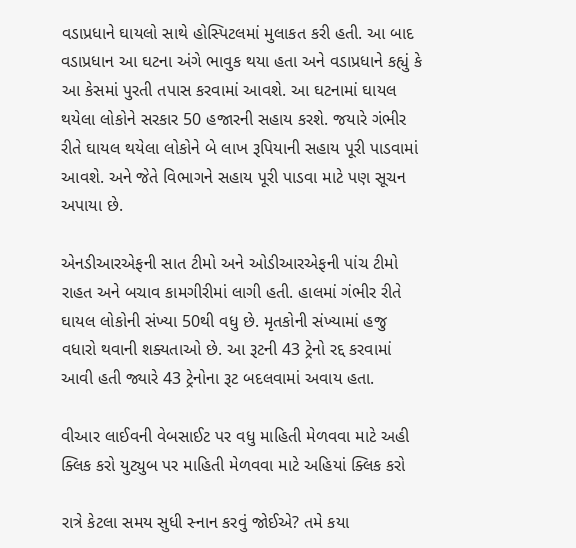વડાપ્રધાને ઘાયલો સાથે હોસ્પિટલમાં મુલાકત કરી હતી. આ બાદ વડાપ્રધાન આ ઘટના અંગે ભાવુક થયા હતા અને વડાપ્રધાને કહ્યું કે આ કેસમાં પુરતી તપાસ કરવામાં આવશે. આ ઘટનામાં ઘાયલ થયેલા લોકોને સરકાર 50 હજારની સહાય કરશે. જયારે ગંભીર રીતે ઘાયલ થયેલા લોકોને બે લાખ રૂપિયાની સહાય પૂરી પાડવામાં આવશે. અને જેતે વિભાગને સહાય પૂરી પાડવા માટે પણ સૂચન અપાયા છે.

એનડીઆરએફની સાત ટીમો અને ઓડીઆરએફની પાંચ ટીમો રાહત અને બચાવ કામગીરીમાં લાગી હતી. હાલમાં ગંભીર રીતે ઘાયલ લોકોની સંખ્યા 50થી વધુ છે. મૃતકોની સંખ્યામાં હજુ વધારો થવાની શક્યતાઓ છે. આ રૂટની 43 ટ્રેનો રદ્દ કરવામાં આવી હતી જ્યારે 43 ટ્રેનોના રૂટ બદલવામાં અવાય હતા.

વીઆર લાઈવની વેબસાઈટ પર વધુ માહિતી મેળવવા માટે અહી ક્લિક કરો યુટ્યુબ પર માહિતી મેળવવા માટે અહિયાં ક્લિક કરો

રાત્રે કેટલા સમય સુધી સ્નાન કરવું જોઈએ? તમે કયા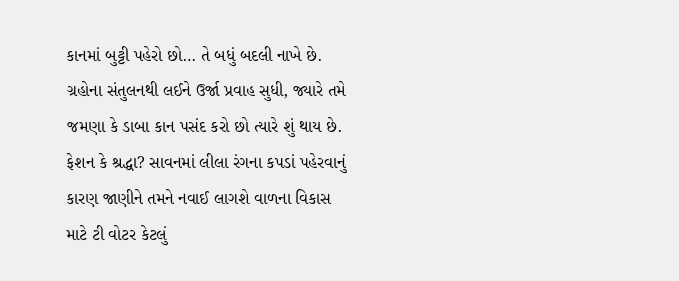કાનમાં બુટ્ટી પહેરો છો… તે બધું બદલી નાખે છે. ગ્રહોના સંતુલનથી લઈને ઉર્જા પ્રવાહ સુધી, જ્યારે તમે જમણા કે ડાબા કાન પસંદ કરો છો ત્યારે શું થાય છે. ફેશન કે શ્રદ્ધા? સાવનમાં લીલા રંગના કપડાં પહેરવાનું કારણ જાણીને તમને નવાઈ લાગશે વાળના વિકાસ માટે ટી વોટર કેટલું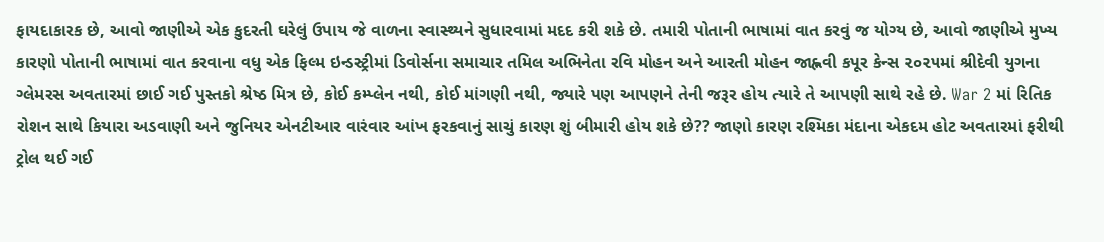ફાયદાકારક છે, આવો જાણીએ એક કુદરતી ઘરેલું ઉપાય જે વાળના સ્વાસ્થ્યને સુધારવામાં મદદ કરી શકે છે. તમારી પોતાની ભાષામાં વાત કરવું જ યોગ્ય છે, આવો જાણીએ મુખ્ય કારણો પોતાની ભાષામાં વાત કરવાના વધુ એક ફિલ્મ ઇન્ડસ્ટ્રીમાં ડિવોર્સના સમાચાર તમિલ અભિનેતા રવિ મોહન અને આરતી મોહન જાહ્નવી કપૂર કેન્સ ૨૦૨૫માં શ્રીદેવી યુગના ગ્લેમરસ અવતારમાં છાઈ ગઈ પુસ્તકો શ્રેષ્ઠ મિત્ર છે, કોઈ કમ્પ્લેન નથી, કોઈ માંગણી નથી, જ્યારે પણ આપણને તેની જરૂર હોય ત્યારે તે આપણી સાથે રહે છે. War 2 માં રિતિક રોશન સાથે કિયારા અડવાણી અને જુનિયર એનટીઆર વારંવાર આંખ ફરકવાનું સાચું કારણ શું બીમારી હોય શકે છે?? જાણો કારણ રશ્મિકા મંદાના એકદમ હોટ અવતારમાં ફરીથી ટ્રોલ થઈ ગઈ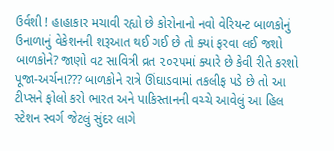ઉર્વશી ! હાહાકાર મચાવી રહ્યો છે કોરોનાનો નવો વેરિયન્ટ બાળકોનું ઉનાળાનું વેકેશનની શરૂઆત થઈ ગઈ છે તો ક્યાં ફરવા લઈ જશો બાળકોને? જાણો વટ સાવિત્રી વ્રત ૨૦૨૫માં ક્યારે છે કેવી રીતે કરશો પૂજા-અર્ચના??? બાળકોને રાત્રે ઊંઘાડવામાં તકલીફ પડે છે તો આ ટીપ્સને ફોલો કરો ભારત અને પાકિસ્તાનની વચ્ચે આવેલું આ હિલ સ્ટેશન સ્વર્ગ જેટલું સુંદર લાગે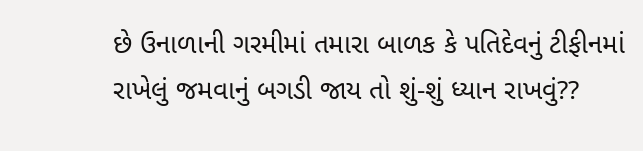છે ઉનાળાની ગરમીમાં તમારા બાળક કે પતિદેવનું ટીફીનમાં રાખેલું જમવાનું બગડી જાય તો શું-શું ધ્યાન રાખવું??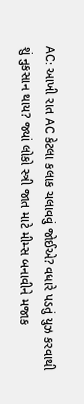AC: આખી રાત AC કેટલા કલાક ચલાવવું જોઈએ? વધારે પડતું યુઝ કરવાથી શું નુકસાન થાય? જ્યાં લોકો સ્ત્રી જાત માટે મીમ્સ બનાવીને મજાક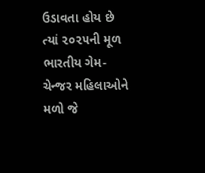ઉડાવતા હોય છે ત્યાં ૨૦૨૫ની મૂળ ભારતીય ગેમ-ચેન્જર મહિલાઓને મળો જે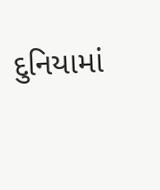દુનિયામાં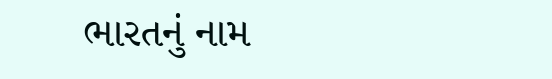ભારતનું નામ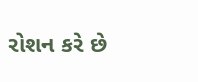રોશન કરે છે